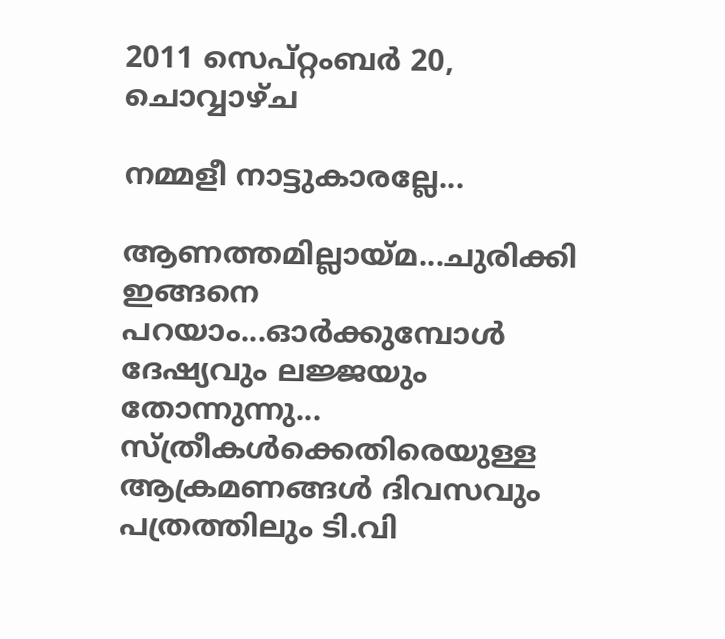2011 സെപ്റ്റംബർ 20, ചൊവ്വാഴ്ച

നമ്മളീ നാട്ടുകാരല്ലേ...

ആണത്തമില്ലായ്മ...ചുരിക്കി ഇങ്ങനെ പറയാം...ഓര്‍ക്കുമ്പോള്‍ ദേഷ്യവും ലജ്ജയും തോന്നുന്നു...
സ്ത്രീകള്‍ക്കെതിരെയുള്ള ആക്രമണങ്ങള്‍ ദിവസവും പത്രത്തിലും ടി.വി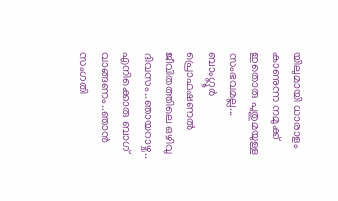യിലുമായി ധാരാളം കാണുന്ന നമുക്ക് ഇതൊരു പുതുമയുള്ള സംഭവമല്ല...
ബാംഗ്ലൂര്‍ പ്രൊഫഷണല്‍ ജീവിതത്തിലെ ഒഴിവു ദിവസം..ഞായറാഴ്ച..
എനിക്കൊരു ബാഗ്‌ വാങ്ങണം..ഞാന്‍ സംഗതി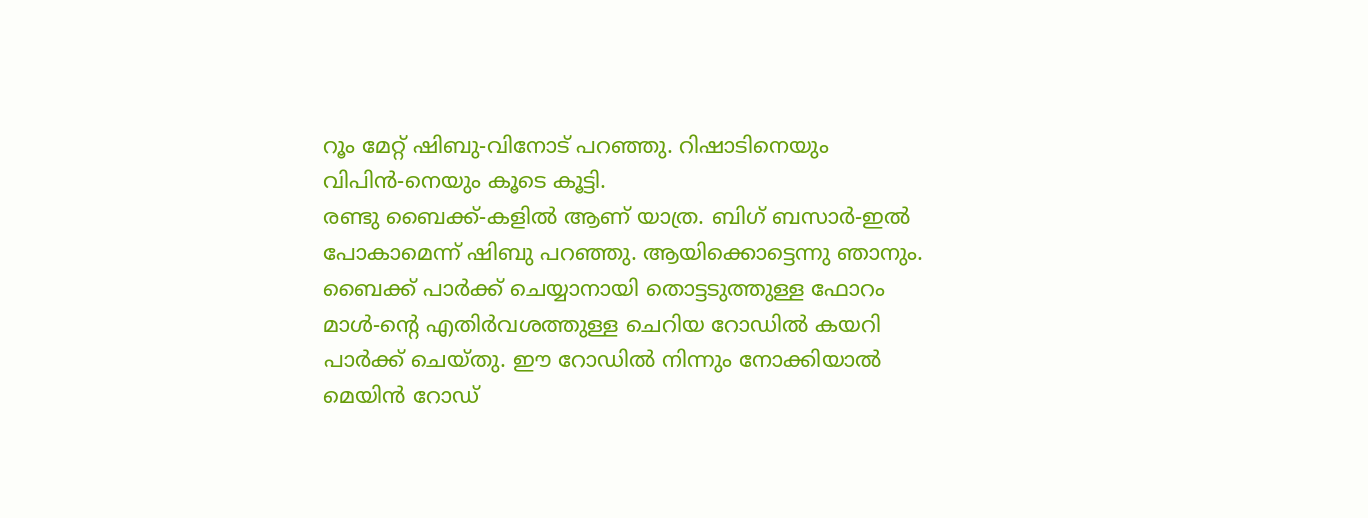റൂം മേറ്റ്‌ ഷിബു-വിനോട് പറഞ്ഞു. റിഷാടിനെയും വിപിന്‍-നെയും കൂടെ കൂട്ടി.
രണ്ടു ബൈക്ക്-കളില്‍ ആണ് യാത്ര. ബിഗ്‌ ബസാര്‍-ഇല്‍ പോകാമെന്ന് ഷിബു പറഞ്ഞു. ആയിക്കൊട്ടെന്നു ഞാനും.
ബൈക്ക് പാര്‍ക്ക് ചെയ്യാനായി തൊട്ടടുത്തുള്ള ഫോറം മാള്‍-ന്റെ എതിര്‍വശത്തുള്ള ചെറിയ റോഡില്‍ കയറി പാര്‍ക്ക്‌ ചെയ്തു. ഈ റോഡില്‍ നിന്നും നോക്കിയാല്‍ മെയിന്‍ റോഡ്‌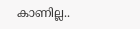കാണില്ല..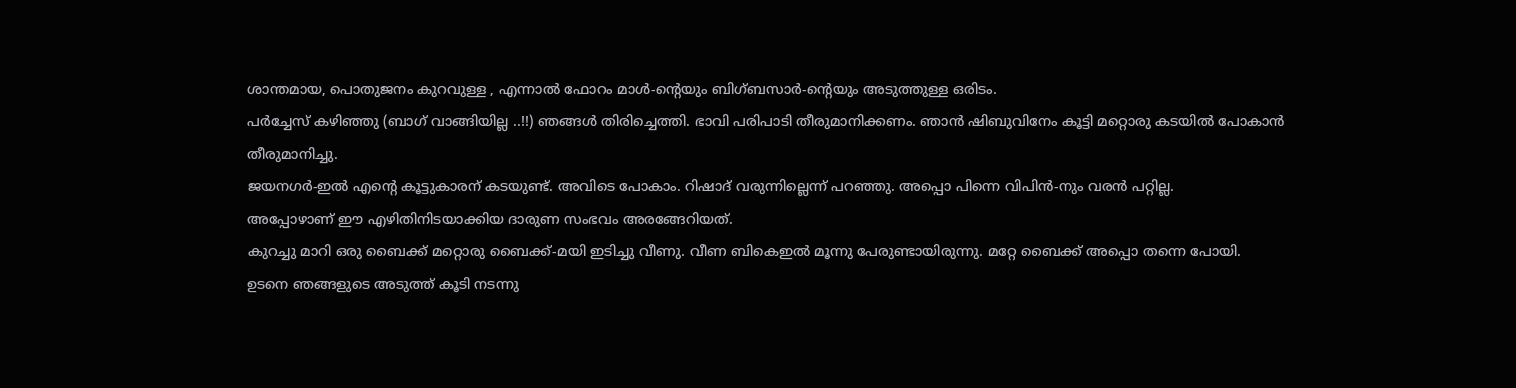ശാന്തമായ, പൊതുജനം കുറവുള്ള , എന്നാല്‍ ഫോറം മാള്‍-ന്റെയും ബിഗ്ബസാര്‍-ന്റെയും അടുത്തുള്ള ഒരിടം.
പര്‍ച്ചേസ് കഴിഞ്ഞു (ബാഗ്‌ വാങ്ങിയില്ല ..!!) ഞങ്ങള്‍ തിരിച്ചെത്തി. ഭാവി പരിപാടി തീരുമാനിക്കണം. ഞാന്‍ ഷിബുവിനേം കൂട്ടി മറ്റൊരു കടയില്‍ പോകാന്‍ തീരുമാനിച്ചു.
ജയനഗര്‍-ഇല്‍ എന്റെ കൂട്ടുകാരന് കടയുണ്ട്. അവിടെ പോകാം. റിഷാദ് വരുന്നില്ലെന്ന് പറഞ്ഞു. അപ്പൊ പിന്നെ വിപിന്‍-നും വരന്‍ പറ്റില്ല.
അപ്പോഴാണ് ഈ എഴിതിനിടയാക്കിയ ദാരുണ സംഭവം അരങ്ങേറിയത്.
കുറച്ചു മാറി ഒരു ബൈക്ക് മറ്റൊരു ബൈക്ക്-മയി ഇടിച്ചു വീണു. വീണ ബികെഇല്‍ മൂന്നു പേരുണ്ടായിരുന്നു. മറ്റേ ബൈക്ക് അപ്പൊ തന്നെ പോയി.
ഉടനെ ഞങ്ങളുടെ അടുത്ത് കൂടി നടന്നു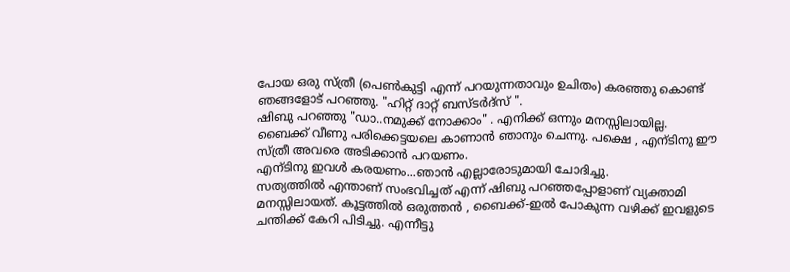പോയ ഒരു സ്ത്രീ (പെണ്‍കുട്ടി എന്ന് പറയുന്നതാവും ഉചിതം) കരഞ്ഞു കൊണ്ട് ഞങ്ങളോട് പറഞ്ഞു. "ഹിറ്റ്‌ ദാറ്റ്‌ ബസ്ടര്‍ദ്സ് ".
ഷിബു പറഞ്ഞു "ഡാ..നമുക്ക് നോക്കാം" . എനിക്ക് ഒന്നും മനസ്സിലായില്ല. ബൈക്ക് വീണു പരിക്കെട്ടയലെ കാണാന്‍ ഞാനും ചെന്നു. പക്ഷെ , എന്ടിനു ഈ സ്ത്രീ അവരെ അടിക്കാന്‍ പറയണം.
എന്ടിനു ഇവള്‍ കരയണം...ഞാന്‍ എല്ലാരോടുമായി ചോദിച്ചു.
സത്യത്തില്‍ എന്താണ് സംഭവിച്ചത് എന്ന് ഷിബു പറഞ്ഞപ്പോളാണ് വ്യക്താമി മനസ്സിലായത്. കൂട്ടത്തില്‍ ഒരുത്തന്‍ , ബൈക്ക്-ഇല്‍ പോകുന്ന വഴിക്ക് ഇവളുടെ ചന്തിക്ക് കേറി പിടിച്ചു. എന്നീട്ടു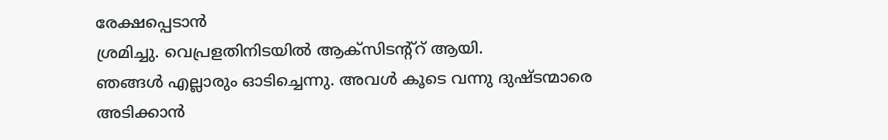രേക്ഷപ്പെടാന്‍
ശ്രമിച്ചു. വെപ്രളതിനിടയില്‍ ആക്സിടന്റ്റ് ആയി.
ഞങ്ങള്‍ എല്ലാരും ഓടിച്ചെന്നു. അവള്‍ കൂടെ വന്നു ദുഷ്ടന്മാരെ അടിക്കാന്‍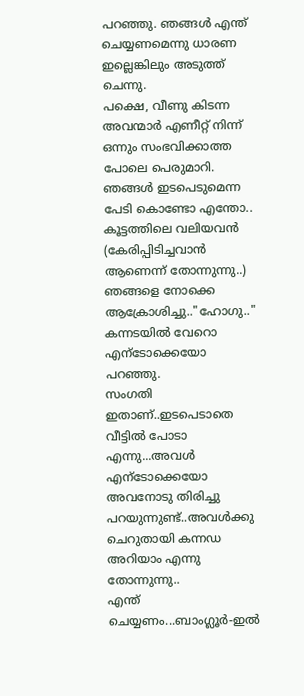പറഞ്ഞു. ഞങ്ങള്‍ എന്ത് ചെയ്യണമെന്നു ധാരണ ഇല്ലെങ്കിലും അടുത്ത് ചെന്നു.
പക്ഷെ, വീണു കിടന്ന അവന്മാര്‍ എണീറ്റ്‌ നിന്ന് ഒന്നും സംഭവിക്കാത്ത പോലെ പെരുമാറി. ഞങ്ങള്‍ ഇടപെടുമെന്ന പേടി കൊണ്ടോ എന്തോ..
കൂട്ടത്തിലെ വലിയവന്‍ (കേരിപ്പിടിച്ചവാന്‍ ആണെന്ന് തോന്നുന്നു..) ഞങ്ങളെ നോക്കെ ആക്രോശിച്ചു.."ഹോഗു.." കന്നടയില്‍ വേറൊ എന്ടോക്കെയോ പറഞ്ഞു.
സംഗതി ഇതാണ്..ഇടപെടാതെ വീട്ടില്‍ പോടാ എന്നു...അവള്‍ എന്ടോക്കെയോ അവനോടു തിരിച്ചു പറയുന്നുണ്ട്..അവള്‍ക്കു ചെറുതായി കന്നഡ അറിയാം എന്നു തോന്നുന്നു..
എന്ത് ചെയ്യണം...ബാംഗ്ലൂര്‍-ഇല്‍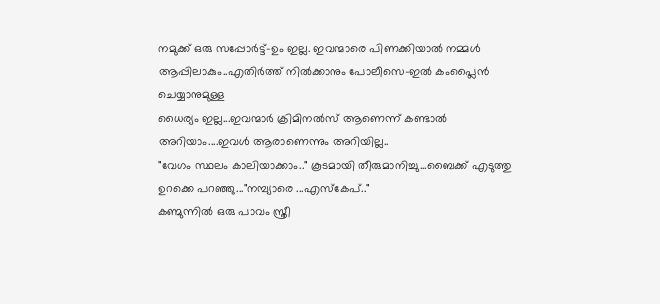നമുക്ക് ഒരു സപ്പോര്‍ട്ട്-ഉം ഇല്ല. ഇവന്മാരെ പിണക്കിയാല്‍ നമ്മള്‍ ആപ്പിലാകും..എതിര്‍ത്ത് നില്‍ക്കാനും പോലീസെ-ഇല്‍ കംപ്ലൈന്‍ ചെയ്യാനുമുള്ള
ധൈര്യം ഇല്ല...ഇവന്മാര്‍ ക്രിമിനല്‍സ് ആണെന്ന് കണ്ടാല്‍ അറിയാം....ഇവള്‍ ആരാണെന്നും അറിയില്ല..
"വേഗം സ്ഥലം കാലിയാക്കാം.." കൂടമായി തീരുമാനിച്ചു...ബൈക്ക് എടുത്തു ഉറക്കെ പറഞ്ഞു..."നമ്പ്യാരെ ...എസ്കേപ്.."
കണ്മുന്നില്‍ ഒരു പാവം സ്ത്രീ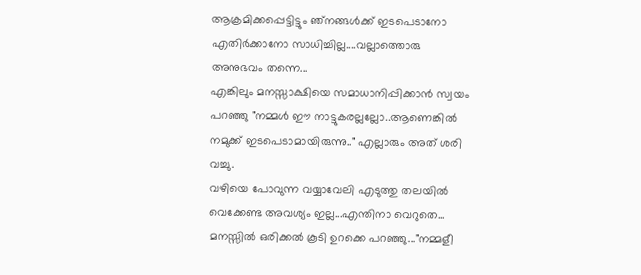ആക്രമിക്കപ്പെട്ടിട്ടും ഞ്നങ്ങള്‍ക്ക് ഇടപെടാനോ എതിര്‍ക്കാനോ സാധിച്ചില്ല....വല്ലാത്തൊരു അനുഭവം തന്നെ...
എങ്കിലും മനസ്സാക്ഷിയെ സമാധാനിപ്പിക്കാന്‍ സ്വയം പറഞ്ഞു "നമ്മള്‍ ഈ നാട്ടുകരല്ലല്ലോ..ആണെങ്കില്‍ നമുക്ക് ഇടപെടാമായിരുന്നു.." എല്ലാരും അത് ശരി വച്ചു.
വഴിയെ പോവുന്ന വയ്യാവേലി എടുത്തു തലയില്‍ വെക്കേണ്ട അവശ്യം ഇല്ല...എന്തിനാ വെറുതെ...
മനസ്സില്‍ ഒരിക്കല്‍ കൂടി ഉറക്കെ പറഞ്ഞു..."നമ്മളീ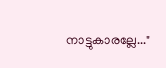നാട്ടുകാരല്ലേ..."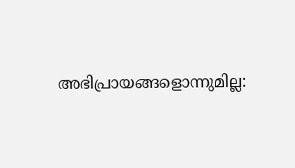അഭിപ്രായങ്ങളൊന്നുമില്ല: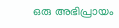ഒരു അഭിപ്രായം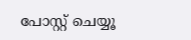പോസ്റ്റ് ചെയ്യൂ